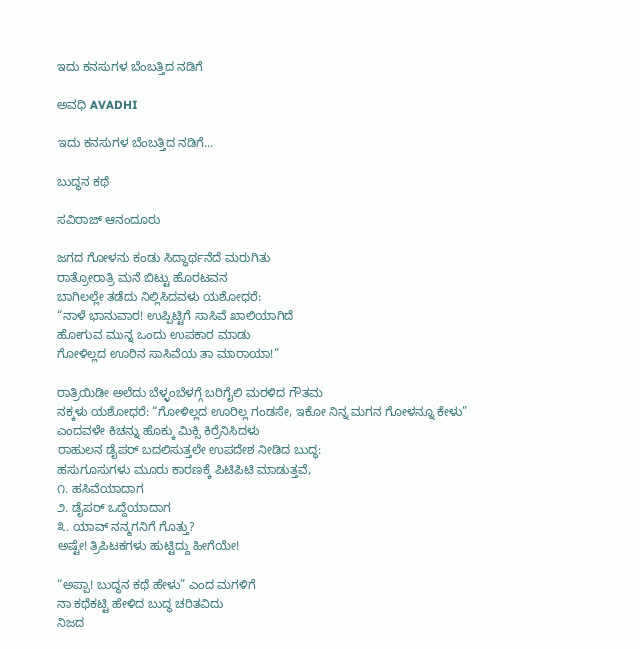ಇದು ಕನಸುಗಳ ಬೆಂಬತ್ತಿದ ನಡಿಗೆ‍

ಅವಧಿ AVADHI

ಇದು ಕನಸುಗಳ ಬೆಂಬತ್ತಿದ ನಡಿಗೆ...

ಬುದ್ಧನ ಕಥೆ

ಸವಿರಾಜ್ ಆನಂದೂರು

ಜಗದ ಗೋಳನು ಕಂಡು ಸಿದ್ಧಾರ್ಥನೆದೆ ಮರುಗಿತು
ರಾತ್ರೋರಾತ್ರಿ ಮನೆ ಬಿಟ್ಟು ಹೊರಟವನ
ಬಾಗಿಲಲ್ಲೇ ತಡೆದು ನಿಲ್ಲಿಸಿದವಳು ಯಶೋಧರೆ:
“ನಾಳೆ ಭಾನುವಾರ! ಉಪ್ಪಿಟ್ಟಿಗೆ ಸಾಸಿವೆ ಖಾಲಿಯಾಗಿದೆ
ಹೋಗುವ ಮುನ್ನ ಒಂದು ಉಪಕಾರ ಮಾಡು
ಗೋಳಿಲ್ಲದ ಊರಿನ ಸಾಸಿವೆಯ ತಾ ಮಾರಾಯಾ!”

ರಾತ್ರಿಯಿಡೀ ಅಲೆದು ಬೆಳ್ಳಂಬೆಳಗ್ಗೆ ಬರಿಗೈಲಿ ಮರಳಿದ ಗೌತಮ
ನಕ್ಕಳು ಯಶೋಧರೆ: “ಗೋಳಿಲ್ಲದ ಊರಿಲ್ಲ ಗಂಡಸೇ, ಇಕೋ ನಿನ್ನ ಮಗನ ಗೋಳನ್ನೂ ಕೇಳು”
ಎಂದವಳೇ ಕಿಚನ್ನು ಹೊಕ್ಕು ಮಿಕ್ಸಿ ಕಿರ್ರೆನಿಸಿದಳು
ರಾಹುಲನ ಡೈಪರ್ ಬದಲಿಸುತ್ತಲೇ ಉಪದೇಶ ನೀಡಿದ ಬುದ್ಧ:
ಹಸುಗೂಸುಗಳು ಮೂರು ಕಾರಣಕ್ಕೆ ಪಿಟಿಪಿಟಿ ಮಾಡುತ್ತವೆ,
೧. ಹಸಿವೆಯಾದಾಗ
೨. ಡೈಪರ್ ಒದ್ದೆಯಾದಾಗ
೩. ಯಾವ್ ನನ್ಮಗನಿಗೆ ಗೊತ್ತು?
ಅಷ್ಟೇ! ತ್ರಿಪಿಟಕಗಳು ಹುಟ್ಟಿದ್ದು ಹೀಗೆಯೇ!

“ಅಪ್ಪಾ! ಬುದ್ಧನ ಕಥೆ ಹೇಳು” ಎಂದ ಮಗಳಿಗೆ
ನಾ ಕಥೆಕಟ್ಟಿ ಹೇಳಿದ ಬುದ್ಧ ಚರಿತವಿದು
ನಿಜದ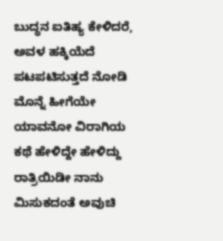ಬುದ್ಧನ ಐತಿಹ್ಯ ಕೇಳಿದರೆ, ಅವಳ ಹಕ್ಕಿಯೆದೆ ಪಟಪಟಿಸುತ್ತದೆ ನೋಡಿ
ಮೊನ್ನೆ ಹೀಗೆಯೇ ಯಾವನೋ ವಿರಾಗಿಯ ಕಥೆ ಹೇಳಿದ್ದೇ ಹೇಳಿದ್ದು
ರಾತ್ರಿಯಿಡೀ ನಾನು ಮಿಸುಕದಂತೆ ಅವುಚಿ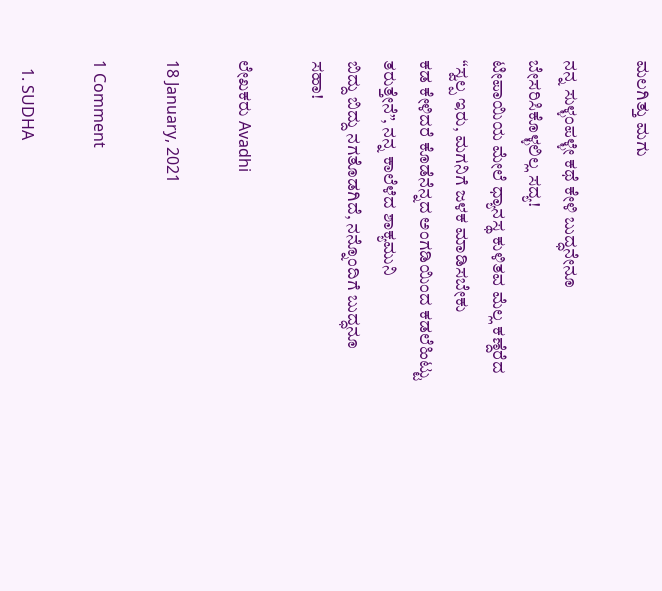ಮಲಗಿತ್ತು ಮಗು

ನನ್ನ ಸುಳ್ಳಂಪಳ್ಳೇ ಕಥೆ ಕೇಳಿ ಬುದ್ಧನೇನೂ ಬೇಸರಿಸಿಕೊಳ್ಳಲಿಲ್ಲ ಸದ್ಯ!
ಟೀಪಾಯಿಯ ಮೇಲೆ ಧ್ಯಾನಸ್ಥ ಕುಳಿತವ ಮೆಲ್ಲ ಕಣ್ದೆರೆದ
“ಸ್ವಲ್ಪ ಇರು, ಮಗನಿಗೆ ಜಳಕ ಮಾಡಿಸಬೇಕು
ಕಡ ಕೇಳಿದರೆ ಕೊಡೆನೆನ್ನದ ಅಂಗಡಿಯಿಂದ ಕಡಲೆಹಿಟ್ಟು ತರುತ್ತೇನೆ”, ನನ್ನ ಕಾಲೆಳೆದ ಶಾಕ್ಯಮುನಿ
ಬಿದ್ದು ಬಿದ್ದು ನಗತೊಡಗಿದೆ, ನನ್ನೊಂದಿಗೆ ಬುದ್ಧನೂ ಸಹಾ!

ಲೇಖಕರು Avadhi

18 January, 2021

1 Comment

  1. SUDHA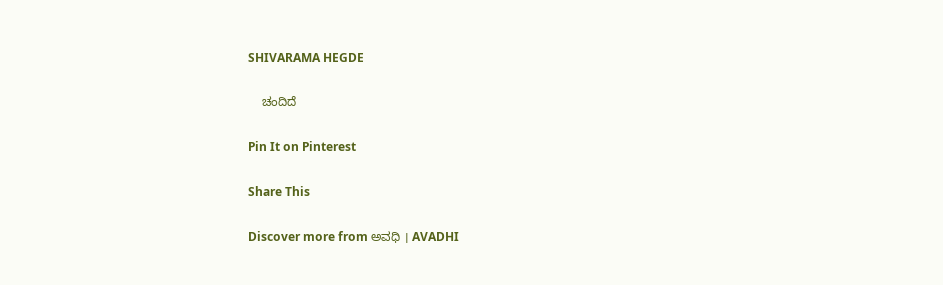SHIVARAMA HEGDE

    ಚಂದಿದೆ

Pin It on Pinterest

Share This

Discover more from ಅವಧಿ । AVADHI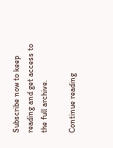Subscribe now to keep reading and get access to the full archive.

Continue reading